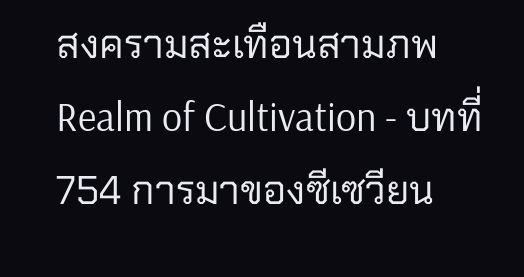สงครามสะเทือนสามภพ Realm of Cultivation - บทที่ 754 การมาของซีเซวียน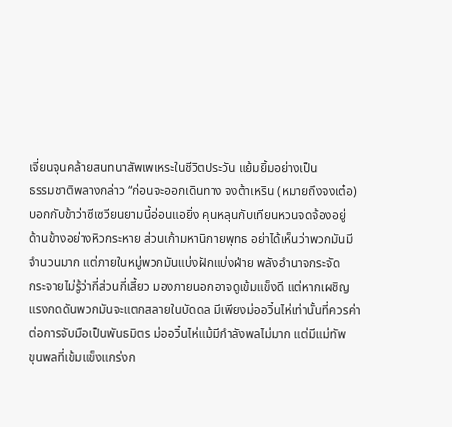เจี่ยนจุนคล้ายสนทนาสัพเพเหระในชีวิตประวัน แย้มยิ้มอย่างเป็น
ธรรมชาติพลางกล่าว “ก่อนจะออกเดินทาง จงต้าเหริน (หมายถึงจงเต๋อ)
บอกกับข้าว่าซีเซวียนยามนี้อ่อนแอยิ่ง คุนหลุนกับเทียนหวนจดจ้องอยู่
ด้านข้างอย่างหิวกระหาย ส่วนเก้ามหานิกายพุทธ อย่าได้เห็นว่าพวกมันมี
จำนวนมาก แต่ภายในหมู่พวกมันแบ่งฝักแบ่งฝ่าย พลังอำนาจกระจัด
กระจายไม่รู้ว่ากี่ส่วนกี่เสี้ยว มองภายนอกอาจดูเข้มแข็งดี แต่หากเผชิญ
แรงกดดันพวกมันจะแตกสลายในบัดดล มีเพียงม่ออวิ๋นไห่เท่านั้นที่ควรค่า
ต่อการจับมือเป็นพันธมิตร ม่ออวิ๋นไห่แม้มีกำลังพลไม่มาก แต่มีแม่ทัพ
ขุนพลที่เข้มแข็งแกร่งก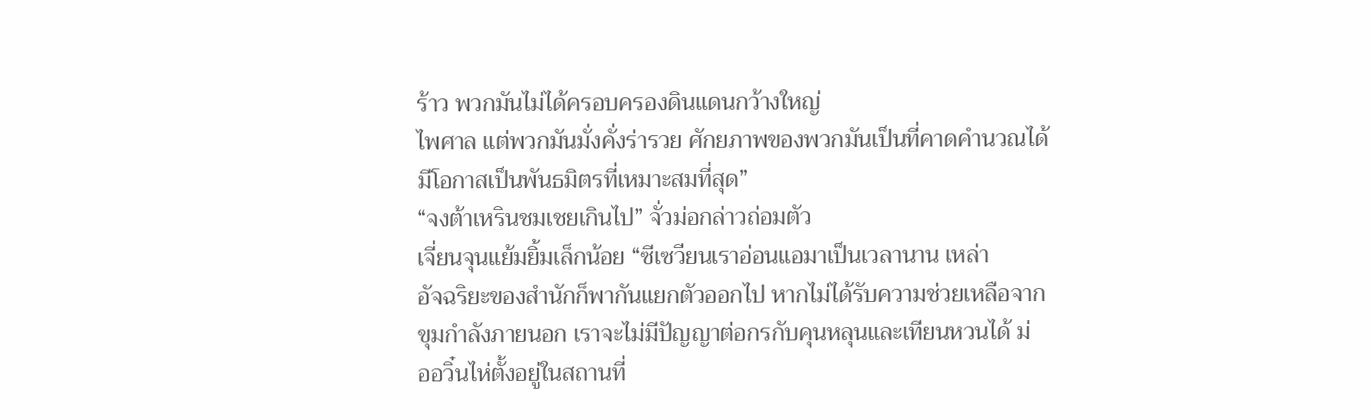ร้าว พวกมันไม่ได้ครอบครองดินแดนกว้างใหญ่
ไพศาล แต่พวกมันมั่งคั่งร่ารวย ศักยภาพของพวกมันเป็นที่คาดคำนวณได้
มีโอกาสเป็นพันธมิตรที่เหมาะสมที่สุด”
“จงต้าเหรินชมเชยเกินไป” จั่วม่อกล่าวถ่อมตัว
เจี่ยนจุนแย้มยิ้มเล็กน้อย “ซีเซวียนเราอ่อนแอมาเป็นเวลานาน เหล่า
อัจฉริยะของสำนักก็พากันแยกตัวออกไป หากไม่ได้รับความช่วยเหลือจาก
ขุมกำลังภายนอก เราจะไม่มีปัญญาต่อกรกับคุนหลุนและเทียนหวนได้ ม่
ออวิ๋นไห่ตั้งอยู่ในสถานที่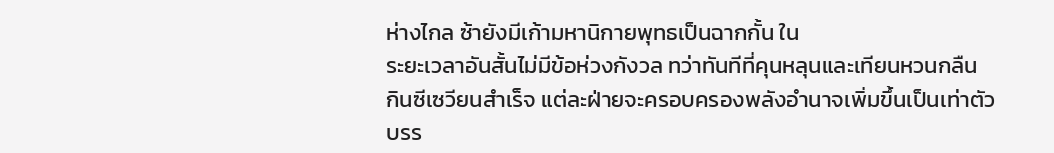ห่างไกล ซ้ายังมีเก้ามหานิกายพุทธเป็นฉากกั้น ใน
ระยะเวลาอันสั้นไม่มีข้อห่วงกังวล ทว่าทันทีที่คุนหลุนและเทียนหวนกลืน
กินซีเซวียนสำเร็จ แต่ละฝ่ายจะครอบครองพลังอำนาจเพิ่มขึ้นเป็นเท่าตัว
บรร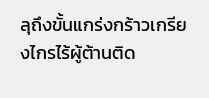ลุถึงขั้นแกร่งกร้าวเกรียงไกรไร้ผู้ต้านติด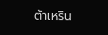ต้าเหริน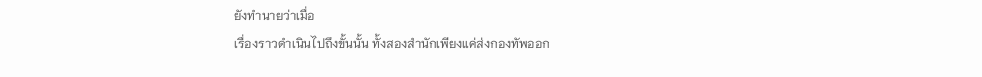ยังทำนายว่าเมื่อ
เรื่องราวดำเนินไปถึงขั้นนั้น ทั้งสองสำนักเพียงแค่ส่งกองทัพออก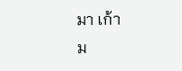มา เก้า
ม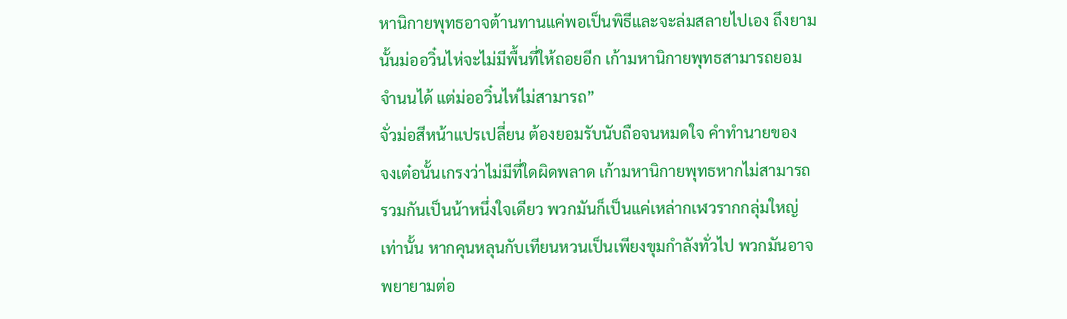หานิกายพุทธอาจต้านทานแค่พอเป็นพิธีและจะล่มสลายไปเอง ถึงยาม
นั้นม่ออวิ๋นไห่จะไม่มีพื้นที่ให้ถอยอีก เก้ามหานิกายพุทธสามารถยอม
จำนนได้ แต่ม่ออวิ๋นไห่ไม่สามารถ”
จั่วม่อสีหน้าแปรเปลี่ยน ต้องยอมรับนับถือจนหมดใจ คำทำนายของ
จงเต๋อนั้นเกรงว่าไม่มีที่ใดผิดพลาด เก้ามหานิกายพุทธหากไม่สามารถ
รวมกันเป็นน้าหนึ่งใจเดียว พวกมันก็เป็นแค่เหล่ากเฬวรากกลุ่มใหญ่
เท่านั้น หากคุนหลุนกับเทียนหวนเป็นเพียงขุมกำลังทั่วไป พวกมันอาจ
พยายามต่อ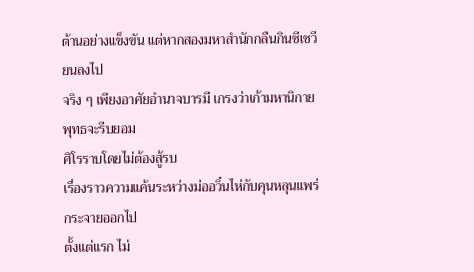ต้านอย่างแข็งขัน แต่หากสองมหาสำนักกลืนกินซีเซวียนลงไป
จริง ๆ เพียงอาศัยอำนาจบารมี เกรงว่าเก้ามหานิกายพุทธจะรีบยอม
ศิโรราบโดยไม่ต้องสู้รบ
เรื่องราวความแค้นระหว่างม่ออวิ๋นไห่กับคุนหลุนแพร่กระจายออกไป
ตั้งแต่แรก ไม่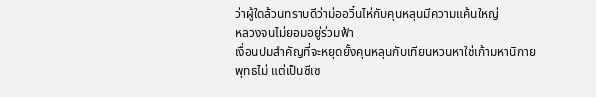ว่าผู้ใดล้วนทราบดีว่าม่ออวิ๋นไห่กับคุนหลุนมีความแค้นใหญ่
หลวงจนไม่ยอมอยู่ร่วมฟ้า
เงื่อนปมสำคัญที่จะหยุดยั้งคุนหลุนกับเทียนหวนหาใช่เก้ามหานิกาย
พุทธไม่ แต่เป็นซีเซ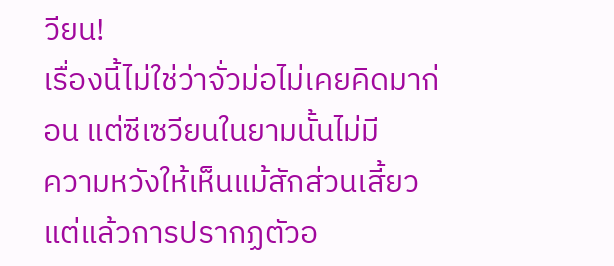วียน!
เรื่องนี้ไม่ใช่ว่าจั่วม่อไม่เคยคิดมาก่อน แต่ซีเซวียนในยามนั้นไม่มี
ความหวังให้เห็นแม้สักส่วนเสี้ยว แต่แล้วการปรากฏตัวอ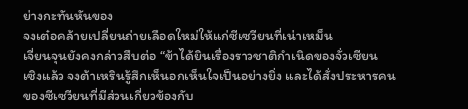ย่างกะทันหันของ
จงเต๋อคล้ายเปลี่ยนถ่ายเลือดใหม่ให้แก่ซีเซวียนที่เน่าเหม็น
เจี่ยนจุนยังคงกล่าวสืบต่อ “ข้าได้ยินเรื่องราวชาติกำเนิดของจั่วเซียน
เซิงแล้ว จงต้าเหรินรู้สึกเห็นอกเห็นใจเป็นอย่างยิ่ง และได้สั่งประหารคน
ของซีเซวียนที่มีส่วนเกี่ยวข้องกับ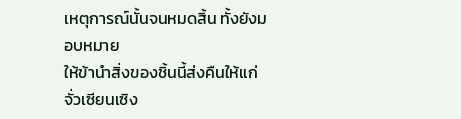เหตุการณ์นั้นจนหมดสิ้น ทั้งยังมอบหมาย
ให้ข้านำสิ่งของชิ้นนี้ส่งคืนให้แก่จั่วเซียนเซิง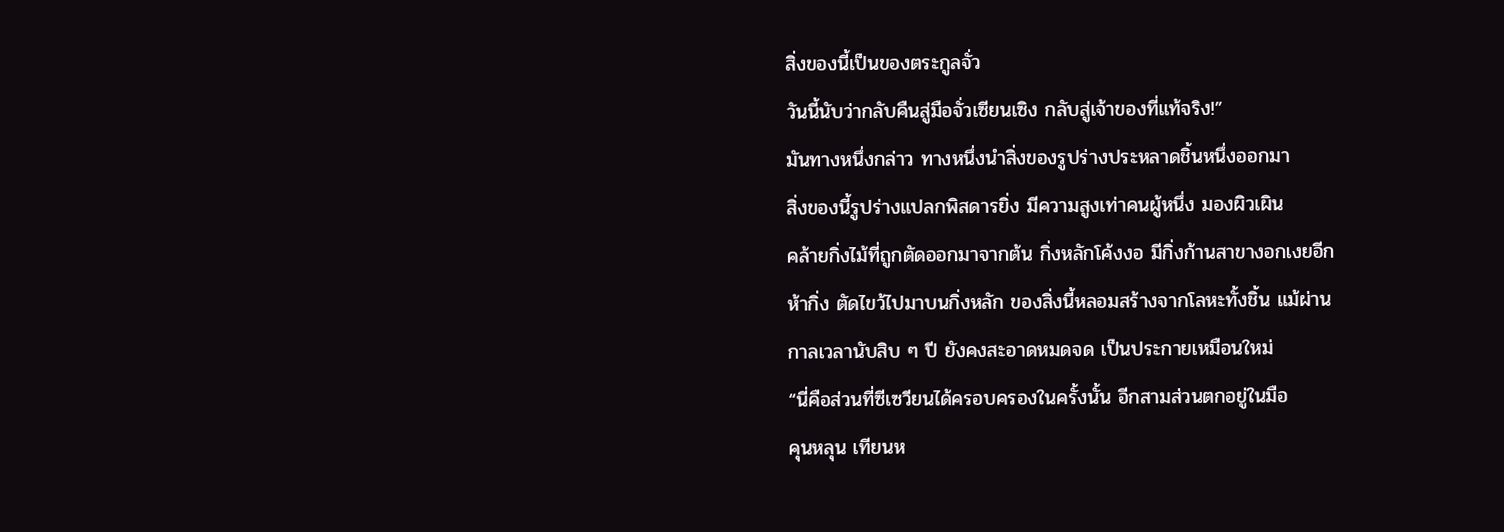สิ่งของนี้เป็นของตระกูลจั่ว
วันนี้นับว่ากลับคืนสู่มือจั่วเซียนเซิง กลับสู่เจ้าของที่แท้จริง!”
มันทางหนึ่งกล่าว ทางหนึ่งนำสิ่งของรูปร่างประหลาดชิ้นหนึ่งออกมา
สิ่งของนี้รูปร่างแปลกพิสดารยิ่ง มีความสูงเท่าคนผู้หนึ่ง มองผิวเผิน
คล้ายกิ่งไม้ที่ถูกตัดออกมาจากต้น กิ่งหลักโค้งงอ มีกิ่งก้านสาขางอกเงยอีก
ห้ากิ่ง ตัดไขว้ไปมาบนกิ่งหลัก ของสิ่งนี้หลอมสร้างจากโลหะทั้งชิ้น แม้ผ่าน
กาลเวลานับสิบ ๆ ปี ยังคงสะอาดหมดจด เป็นประกายเหมือนใหม่
“นี่คือส่วนที่ซีเซวียนได้ครอบครองในครั้งนั้น อีกสามส่วนตกอยู่ในมือ
คุนหลุน เทียนห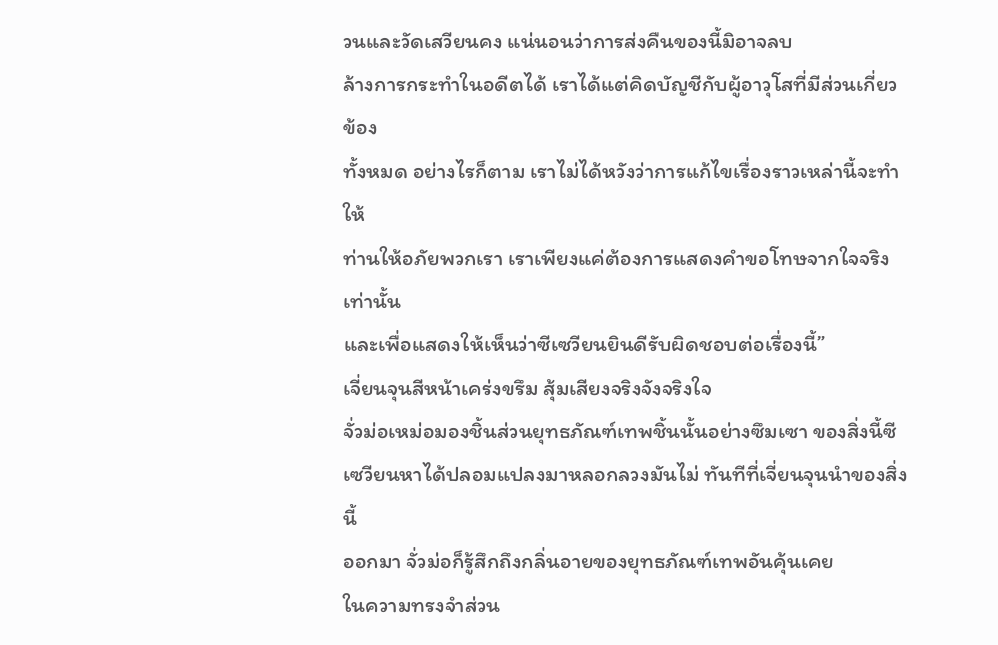วนและวัดเสวียนคง แน่นอนว่าการส่งคืนของนี้มิอาจลบ
ล้างการกระทำในอดีตได้ เราได้แต่คิดบัญชีกับผู้อาวุโสที่มีส่วนเกี่ยวข้อง
ทั้งหมด อย่างไรก็ตาม เราไม่ได้หวังว่าการแก้ไขเรื่องราวเหล่านี้จะทำให้
ท่านให้อภัยพวกเรา เราเพียงแค่ต้องการแสดงคำขอโทษจากใจจริงเท่านั้น
และเพื่อแสดงให้เห็นว่าซีเซวียนยินดีรับผิดชอบต่อเรื่องนี้”
เจี่ยนจุนสีหน้าเคร่งขรึม สุ้มเสียงจริงจังจริงใจ
จั่วม่อเหม่อมองชิ้นส่วนยุทธภัณฑ์เทพชิ้นนั้นอย่างซึมเซา ของสิ่งนี้ซี
เซวียนหาได้ปลอมแปลงมาหลอกลวงมันไม่ ทันทีที่เจี่ยนจุนนำของสิ่งนี้
ออกมา จั่วม่อก็รู้สึกถึงกลิ่นอายของยุทธภัณฑ์เทพอันคุ้นเคย
ในความทรงจำส่วน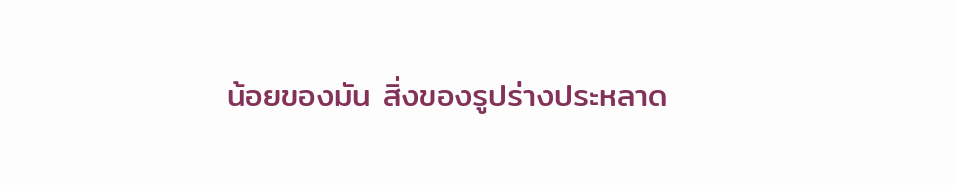น้อยของมัน สิ่งของรูปร่างประหลาด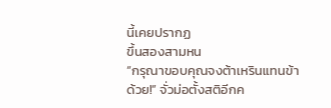นี้เคยปรากฏ
ขึ้นสองสามหน
“กรุณาขอบคุณจงต้าเหรินแทนข้าด้วย!” จั่วม่อตั้งสติอีกค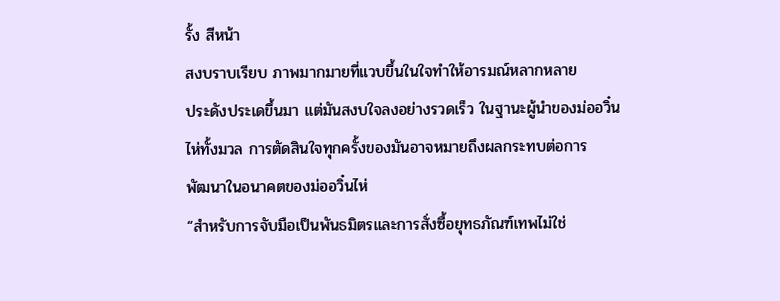รั้ง สีหน้า
สงบราบเรียบ ภาพมากมายที่แวบขึ้นในใจทำให้อารมณ์หลากหลาย
ประดังประเดขึ้นมา แต่มันสงบใจลงอย่างรวดเร็ว ในฐานะผู้นำของม่ออวิ๋น
ไห่ทั้งมวล การตัดสินใจทุกครั้งของมันอาจหมายถึงผลกระทบต่อการ
พัฒนาในอนาคตของม่ออวิ๋นไห่
“สำหรับการจับมือเป็นพันธมิตรและการสั่งซื้อยุทธภัณฑ์เทพไม่ใช่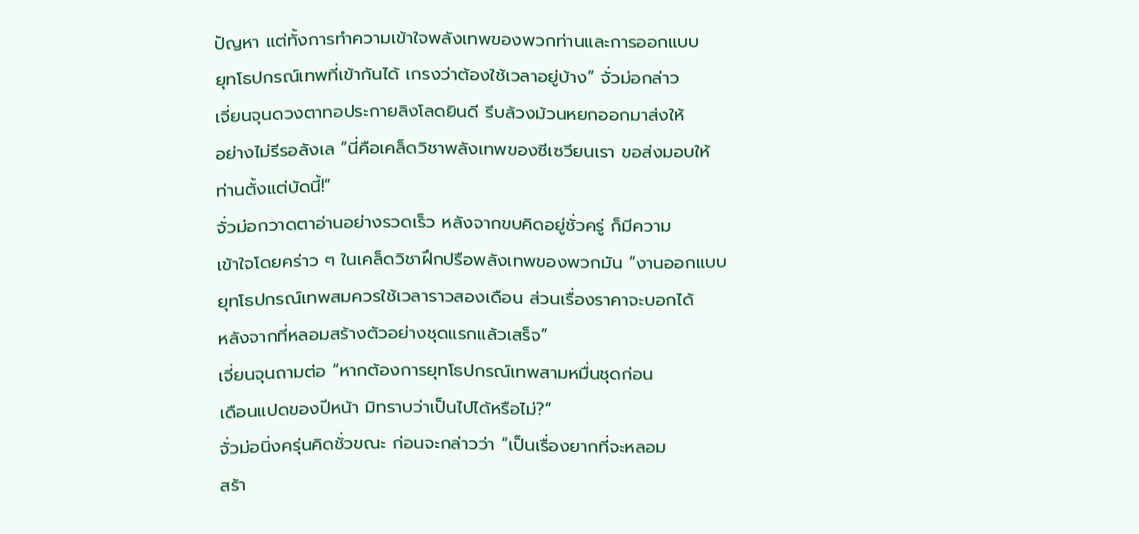ปัญหา แต่ทั้งการทำความเข้าใจพลังเทพของพวกท่านและการออกแบบ
ยุทโธปกรณ์เทพที่เข้ากันได้ เกรงว่าต้องใช้เวลาอยู่บ้าง” จั่วม่อกล่าว
เจี่ยนจุนดวงตาทอประกายลิงโลดยินดี รีบล้วงม้วนหยกออกมาส่งให้
อย่างไม่รีรอลังเล “นี่คือเคล็ดวิชาพลังเทพของซีเซวียนเรา ขอส่งมอบให้
ท่านตั้งแต่บัดนี้!”
จั่วม่อกวาดตาอ่านอย่างรวดเร็ว หลังจากขบคิดอยู่ชั่วครู่ ก็มีความ
เข้าใจโดยคร่าว ๆ ในเคล็ดวิชาฝึกปรือพลังเทพของพวกมัน “งานออกแบบ
ยุทโธปกรณ์เทพสมควรใช้เวลาราวสองเดือน ส่วนเรื่องราคาจะบอกได้
หลังจากที่หลอมสร้างตัวอย่างชุดแรกแล้วเสร็จ”
เจี่ยนจุนถามต่อ “หากต้องการยุทโธปกรณ์เทพสามหมื่นชุดก่อน
เดือนแปดของปีหน้า มิทราบว่าเป็นไปได้หรือไม่?”
จั่วม่อนิ่งครุ่นคิดชั่วขณะ ก่อนจะกล่าวว่า “เป็นเรื่องยากที่จะหลอม
สร้า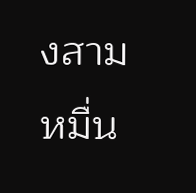งสามหมื่น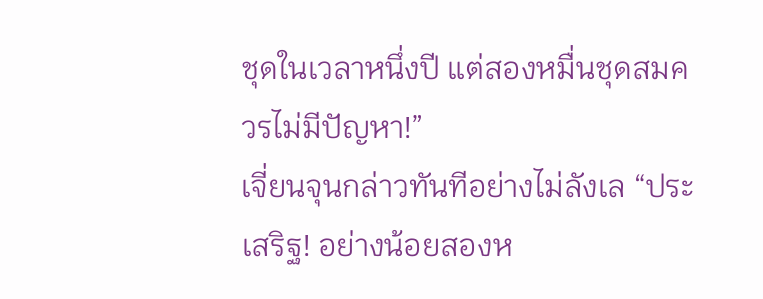ชุดในเวลาหนึ่งปี แต่สองหมื่นชุดสมควรไม่มีปัญหา!”
เจี่ยนจุนกล่าวทันทีอย่างไม่ลังเล “ประเสริฐ! อย่างน้อยสองห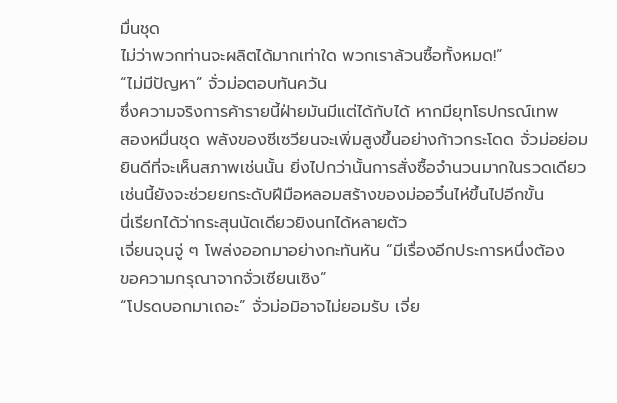มื่นชุด
ไม่ว่าพวกท่านจะผลิตได้มากเท่าใด พวกเราล้วนซื้อทั้งหมด!”
“ไม่มีปัญหา” จั่วม่อตอบทันควัน
ซึ่งความจริงการค้ารายนี้ฝ่ายมันมีแต่ได้กับได้ หากมียุทโธปกรณ์เทพ
สองหมื่นชุด พลังของซีเซวียนจะเพิ่มสูงขึ้นอย่างก้าวกระโดด จั่วม่อย่อม
ยินดีที่จะเห็นสภาพเช่นนั้น ยิ่งไปกว่านั้นการสั่งซื้อจำนวนมากในรวดเดียว
เช่นนี้ยังจะช่วยยกระดับฝีมือหลอมสร้างของม่ออวิ๋นไห่ขึ้นไปอีกขั้น
นี่เรียกได้ว่ากระสุนนัดเดียวยิงนกได้หลายตัว
เจี่ยนจุนจู่ ๆ โพล่งออกมาอย่างกะทันหัน “มีเรื่องอีกประการหนึ่งต้อง
ขอความกรุณาจากจั่วเซียนเซิง”
“โปรดบอกมาเถอะ” จั่วม่อมิอาจไม่ยอมรับ เจี่ย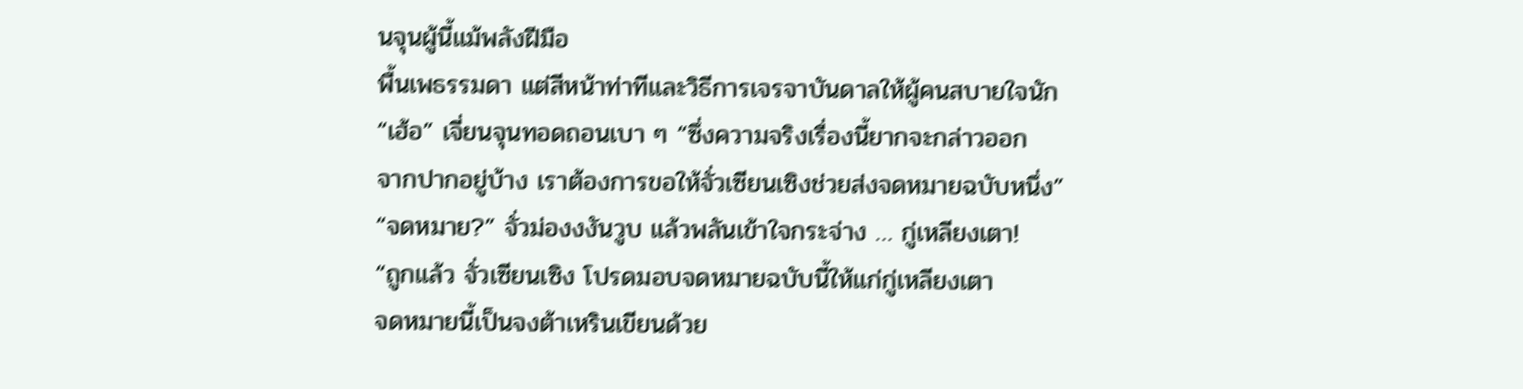นจุนผู้นี้แม้พลังฝีมือ
พื้นเพธรรมดา แต่สีหน้าท่าทีและวิธีการเจรจาบันดาลให้ผู้คนสบายใจนัก
“เฮ้อ” เจี่ยนจุนทอดถอนเบา ๆ “ซึ่งความจริงเรื่องนี้ยากจะกล่าวออก
จากปากอยู่บ้าง เราต้องการขอให้จั่วเซียนเซิงช่วยส่งจดหมายฉบับหนึ่ง”
“จดหมาย?” จั่วม่องงงันวูบ แล้วพลันเข้าใจกระจ่าง … กู่เหลียงเตา!
“ถูกแล้ว จั่วเซียนเซิง โปรดมอบจดหมายฉบับนี้ให้แก่กู่เหลียงเตา
จดหมายนี้เป็นจงต้าเหรินเขียนด้วย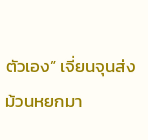ตัวเอง” เจี่ยนจุนส่งม้วนหยกมา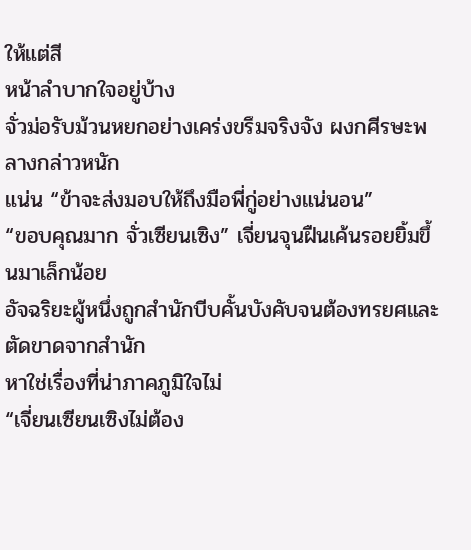ให้แต่สี
หน้าลำบากใจอยู่บ้าง
จั่วม่อรับม้วนหยกอย่างเคร่งขรึมจริงจัง ผงกศีรษะพลางกล่าวหนัก
แน่น “ข้าจะส่งมอบให้ถึงมือพี่กู่อย่างแน่นอน”
“ขอบคุณมาก จั่วเซียนเซิง” เจี่ยนจุนฝืนเค้นรอยยิ้มขึ้นมาเล็กน้อย
อัจฉริยะผู้หนึ่งถูกสำนักบีบคั้นบังคับจนต้องทรยศและตัดขาดจากสำนัก
หาใช่เรื่องที่น่าภาคภูมิใจไม่
“เจี่ยนเซียนเซิงไม่ต้อง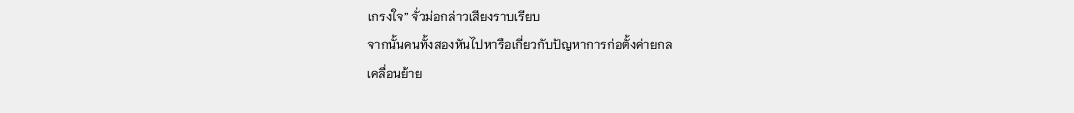เกรงใจ” จั่วม่อกล่าวเสียงราบเรียบ
จากนั้นคนทั้งสองหันไปหารือเกี่ยวกับปัญหาการก่อตั้งค่ายกล
เคลื่อนย้าย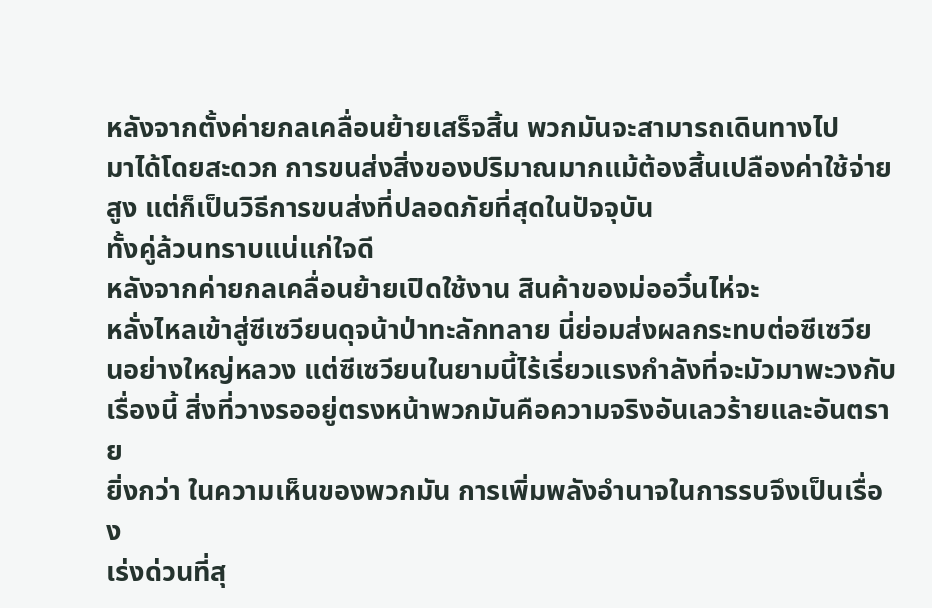หลังจากตั้งค่ายกลเคลื่อนย้ายเสร็จสิ้น พวกมันจะสามารถเดินทางไป
มาได้โดยสะดวก การขนส่งสิ่งของปริมาณมากแม้ต้องสิ้นเปลืองค่าใช้จ่าย
สูง แต่ก็เป็นวิธีการขนส่งที่ปลอดภัยที่สุดในปัจจุบัน
ทั้งคู่ล้วนทราบแน่แก่ใจดี
หลังจากค่ายกลเคลื่อนย้ายเปิดใช้งาน สินค้าของม่ออวิ๋นไห่จะ
หลั่งไหลเข้าสู่ซีเซวียนดุจน้าป่าทะลักทลาย นี่ย่อมส่งผลกระทบต่อซีเซวีย
นอย่างใหญ่หลวง แต่ซีเซวียนในยามนี้ไร้เรี่ยวแรงกำลังที่จะมัวมาพะวงกับ
เรื่องนี้ สิ่งที่วางรออยู่ตรงหน้าพวกมันคือความจริงอันเลวร้ายและอันตราย
ยิ่งกว่า ในความเห็นของพวกมัน การเพิ่มพลังอำนาจในการรบจึงเป็นเรื่อง
เร่งด่วนที่สุ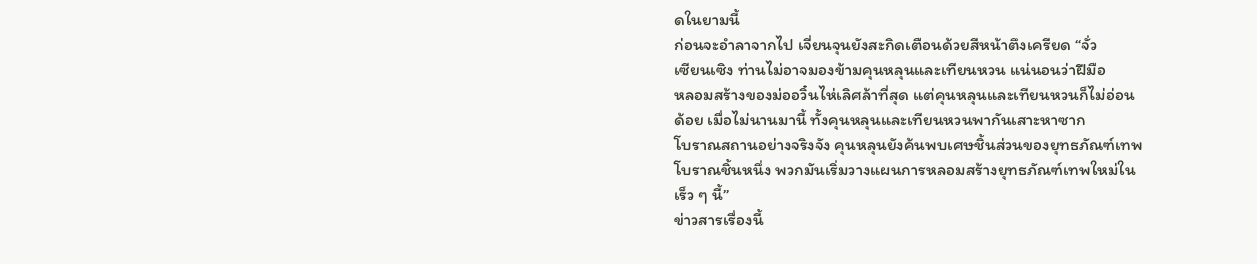ดในยามนี้
ก่อนจะอำลาจากไป เจี่ยนจุนยังสะกิดเตือนด้วยสีหน้าตึงเครียด “จั่ว
เซียนเซิง ท่านไม่อาจมองข้ามคุนหลุนและเทียนหวน แน่นอนว่าฝีมือ
หลอมสร้างของม่ออวิ๋นไห่เลิศล้าที่สุด แต่คุนหลุนและเทียนหวนก็ไม่อ่อน
ด้อย เมื่อไม่นานมานี้ ทั้งคุนหลุนและเทียนหวนพากันเสาะหาซาก
โบราณสถานอย่างจริงจัง คุนหลุนยังค้นพบเศษชิ้นส่วนของยุทธภัณฑ์เทพ
โบราณชิ้นหนึ่ง พวกมันเริ่มวางแผนการหลอมสร้างยุทธภัณฑ์เทพใหม่ใน
เร็ว ๆ นี้”
ข่าวสารเรื่องนี้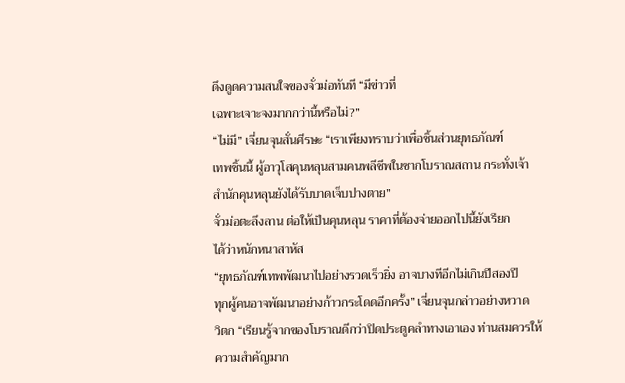ดึงดูดความสนใจของจั่วม่อทันที “มีข่าวที่
เฉพาะเจาะจงมากกว่านี้หรือไม่?”
“ไม่มี” เจี่ยนจุนสั่นศีรษะ “เราเพียงทราบว่าเพื่อชิ้นส่วนยุทธภัณฑ์
เทพชิ้นนี้ ผู้อาวุโสคุนหลุนสามคนพลีชีพในซากโบราณสถาน กระทั่งเจ้า
สำนักคุนหลุนยังได้รับบาดเจ็บปางตาย”
จั่วม่อตะลึงลาน ต่อให้เป็นคุนหลุน ราคาที่ต้องจ่ายออกไปนี้ยังเรียก
ได้ว่าหนักหนาสาหัส
“ยุทธภัณฑ์เทพพัฒนาไปอย่างรวดเร็วยิ่ง อาจบางทีอีกไม่เกินปีสองปี
ทุกผู้คนอาจพัฒนาอย่างก้าวกระโดดอีกครั้ง” เจี่ยนจุนกล่าวอย่างหวาด
วิตก “เรียนรู้จากของโบราณดีกว่าปิดประตูคลำทางเอาเอง ท่านสมควรให้
ความสำคัญมาก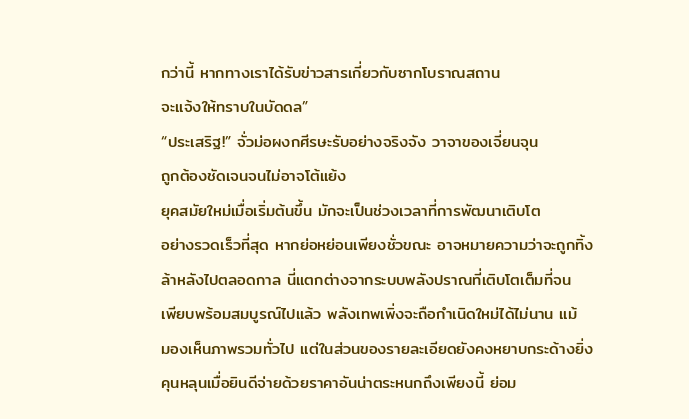กว่านี้ หากทางเราได้รับข่าวสารเกี่ยวกับซากโบราณสถาน
จะแจ้งให้ทราบในบัดดล”
“ประเสริฐ!” จั่วม่อผงกศีรษะรับอย่างจริงจัง วาจาของเจี่ยนจุน
ถูกต้องชัดเจนจนไม่อาจโต้แย้ง
ยุคสมัยใหม่เมื่อเริ่มต้นขึ้น มักจะเป็นช่วงเวลาที่การพัฒนาเติบโต
อย่างรวดเร็วที่สุด หากย่อหย่อนเพียงชั่วขณะ อาจหมายความว่าจะถูกทิ้ง
ล้าหลังไปตลอดกาล นี่แตกต่างจากระบบพลังปราณที่เติบโตเต็มที่จน
เพียบพร้อมสมบูรณ์ไปแล้ว พลังเทพเพิ่งจะถือกำเนิดใหม่ได้ไม่นาน แม้
มองเห็นภาพรวมทั่วไป แต่ในส่วนของรายละเอียดยังคงหยาบกระด้างยิ่ง
คุนหลุนเมื่อยินดีจ่ายด้วยราคาอันน่าตระหนกถึงเพียงนี้ ย่อม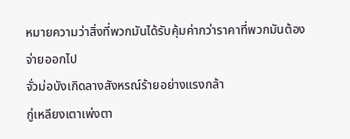หมายความว่าสิ่งที่พวกมันได้รับคุ้มค่ากว่าราคาที่พวกมันต้องจ่ายออกไป
จั่วม่อบังเกิดลางสังหรณ์ร้ายอย่างแรงกล้า
กู่เหลียงเตาเพ่งตา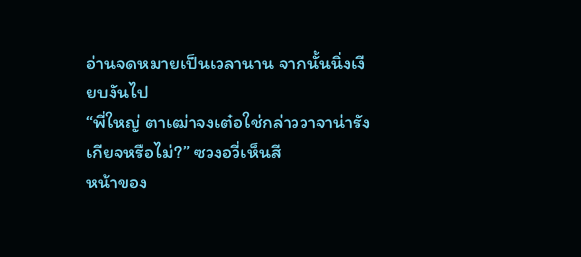อ่านจดหมายเป็นเวลานาน จากนั้นนิ่งเงียบงันไป
“พี่ใหญ่ ตาเฒ่าจงเต๋อใช่กล่าววาจาน่ารังเกียจหรือไม่?” ซวงอวี่เห็นสี
หน้าของ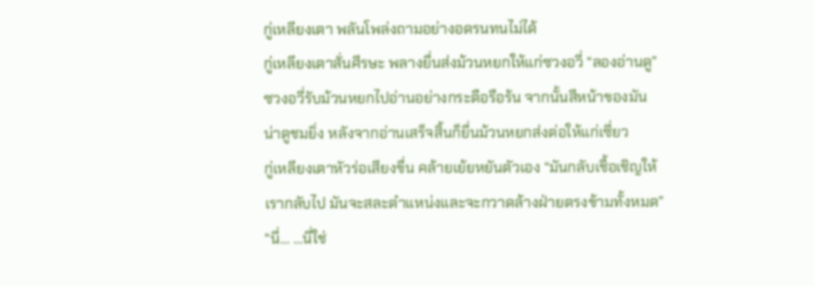กู่เหลียงเตา พลันโพล่งถามอย่างอดรนทนไม่ได้
กู่เหลียงเตาสั่นศีรษะ พลางยื่นส่งม้วนหยกให้แก่ซวงอวี่ “ลองอ่านดู”
ซวงอวี่รับม้วนหยกไปอ่านอย่างกระตือรือร้น จากนั้นสีหน้าของมัน
น่าดูชมยิ่ง หลังจากอ่านเสร็จสิ้นก็ยื่นม้วนหยกส่งต่อให้แก่เซี่ยว
กู่เหลียงเตาหัวร่อเสียงขื่น คล้ายเย้ยหยันตัวเอง “มันกลับเชื้อเชิญให้
เรากลับไป มันจะสละตำแหน่งและจะกวาดล้างฝ่ายตรงข้ามทั้งหมด”
“นี่… …นี่ใช่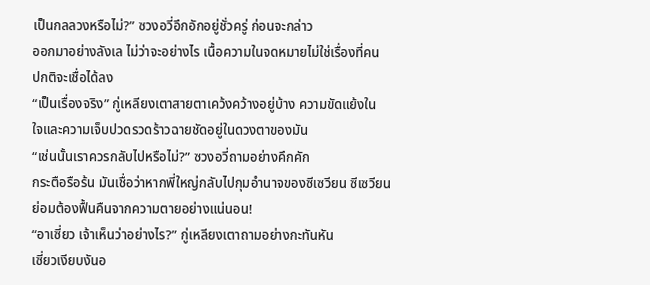เป็นกลลวงหรือไม่?” ซวงอวี่อึกอักอยู่ชั่วครู่ ก่อนจะกล่าว
ออกมาอย่างลังเล ไม่ว่าจะอย่างไร เนื้อความในจดหมายไม่ใช่เรื่องที่คน
ปกติจะเชื่อได้ลง
“เป็นเรื่องจริง” กู่เหลียงเตาสายตาเคว้งคว้างอยู่บ้าง ความขัดแย้งใน
ใจและความเจ็บปวดรวดร้าวฉายชัดอยู่ในดวงตาของมัน
“เช่นนั้นเราควรกลับไปหรือไม่?” ซวงอวี่ถามอย่างคึกคัก
กระตือรือร้น มันเชื่อว่าหากพี่ใหญ่กลับไปกุมอำนาจของซีเซวียน ซีเซวียน
ย่อมต้องฟื้นคืนจากความตายอย่างแน่นอน!
“อาเซี่ยว เจ้าเห็นว่าอย่างไร?” กู่เหลียงเตาถามอย่างกะทันหัน
เซี่ยวเงียบงันอ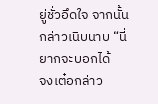ยู่ชั่วอึดใจ จากนั้นกล่าวเนิบนาบ “นี่ยากจะบอกได้
จงเต๋อกล่าว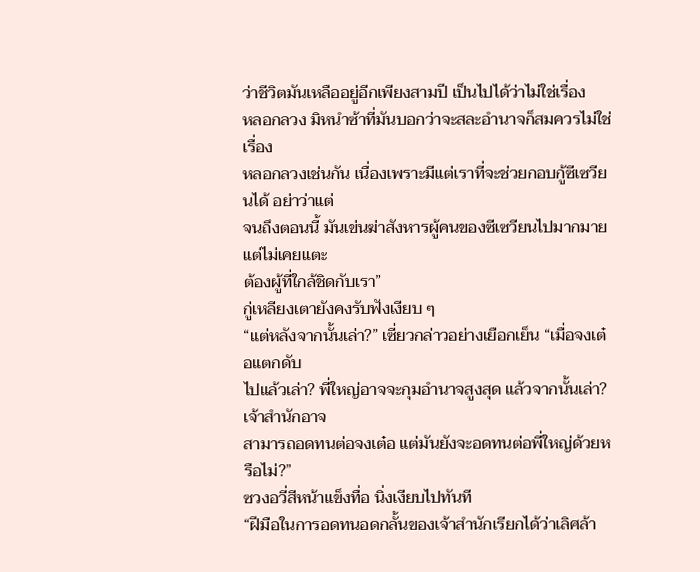ว่าชีวิตมันเหลืออยู่อีกเพียงสามปี เป็นไปได้ว่าไม่ใช่เรื่อง
หลอกลวง มิหนำซ้าที่มันบอกว่าจะสละอำนาจก็สมควรไม่ใช่เรื่อง
หลอกลวงเช่นกัน เนื่องเพราะมีแต่เราที่จะช่วยกอบกู้ซีเซวียนได้ อย่าว่าแต่
จนถึงตอนนี้ มันเข่นฆ่าสังหารผู้คนของซีเซวียนไปมากมาย แต่ไม่เคยแตะ
ต้องผู้ที่ใกล้ชิดกับเรา”
กู่เหลียงเตายังคงรับฟังเงียบ ๆ
“แต่หลังจากนั้นเล่า?” เซี่ยวกล่าวอย่างเยือกเย็น “เมื่อจงเต๋อแตกดับ
ไปแล้วเล่า? พี่ใหญ่อาจจะกุมอำนาจสูงสุด แล้วจากนั้นเล่า? เจ้าสำนักอาจ
สามารถอดทนต่อจงเต๋อ แต่มันยังจะอดทนต่อพี่ใหญ่ด้วยหรือไม่?”
ซวงอวี่สีหน้าแข็งทื่อ นิ่งเงียบไปทันที
“ฝีมือในการอดทนอดกลั้นของเจ้าสำนักเรียกได้ว่าเลิศล้า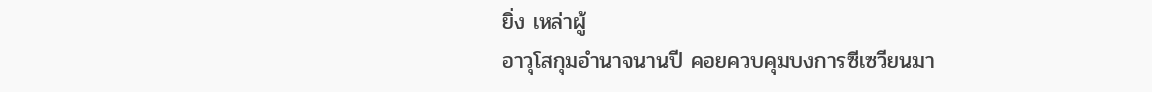ยิ่ง เหล่าผู้
อาวุโสกุมอำนาจนานปี คอยควบคุมบงการซีเซวียนมา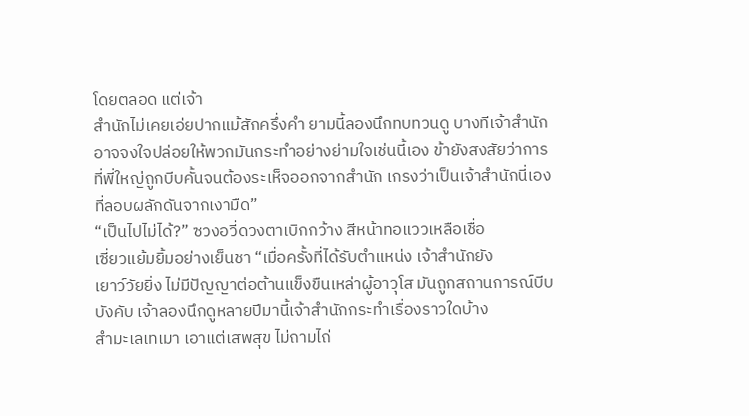โดยตลอด แต่เจ้า
สำนักไม่เคยเอ่ยปากแม้สักครึ่งคำ ยามนี้ลองนึกทบทวนดู บางทีเจ้าสำนัก
อาจจงใจปล่อยให้พวกมันกระทำอย่างย่ามใจเช่นนี้เอง ข้ายังสงสัยว่าการ
ที่พี่ใหญ่ถูกบีบคั้นจนต้องระเห็จออกจากสำนัก เกรงว่าเป็นเจ้าสำนักนี่เอง
ที่ลอบผลักดันจากเงามืด”
“เป็นไปไม่ได้?” ซวงอวี่ดวงตาเบิกกว้าง สีหน้าทอแววเหลือเชื่อ
เซี่ยวแย้มยิ้มอย่างเย็นชา “เมื่อครั้งที่ได้รับตำแหน่ง เจ้าสำนักยัง
เยาว์วัยยิ่ง ไม่มีปัญญาต่อต้านแข็งขืนเหล่าผู้อาวุโส มันถูกสถานการณ์บีบ
บังคับ เจ้าลองนึกดูหลายปีมานี้เจ้าสำนักกระทำเรื่องราวใดบ้าง
สำมะเลเทเมา เอาแต่เสพสุข ไม่ถามไถ่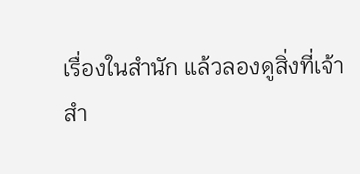เรื่องในสำนัก แล้วลองดูสิ่งที่เจ้า
สำ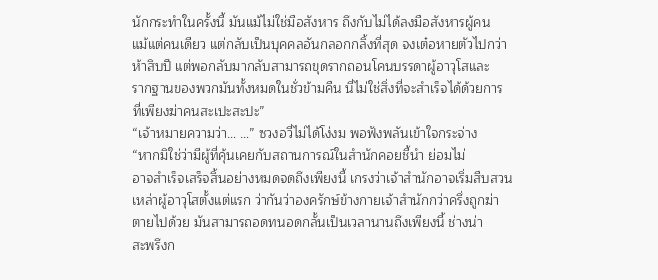นักกระทำในครั้งนี้ มันแม้ไม่ใช่มือสังหาร ถึงกับไม่ได้ลงมือสังหารผู้คน
แม้แต่คนเดียว แต่กลับเป็นบุคคลอันกลอกกลิ้งที่สุด จงเต๋อหายตัวไปกว่า
ห้าสิบปี แต่พอกลับมากลับสามารถขุดรากถอนโคนบรรดาผู้อาวุโสและ
รากฐานของพวกมันทั้งหมดในชั่วข้ามคืน นี่ไม่ใช่สิ่งที่จะสำเร็จได้ด้วยการ
ที่เพียงฆ่าคนสะเปะสะปะ”
“เจ้าหมายความว่า… …” ซวงอวี่ไม่ได้โง่งม พอฟังพลันเข้าใจกระจ่าง
“หากมิใช่ว่ามีผู้ที่คุ้นเคยกับสถานการณ์ในสำนักคอยชี้นำ ย่อมไม่
อาจสำเร็จเสร็จสิ้นอย่างหมดจดถึงเพียงนี้ เกรงว่าเจ้าสำนักอาจเริ่มสืบสวน
เหล่าผู้อาวุโสตั้งแต่แรก ว่ากันว่าองครักษ์ข้างกายเจ้าสำนักกว่าครึ่งถูกฆ่า
ตายไปด้วย มันสามารถอดทนอดกลั้นเป็นเวลานานถึงเพียงนี้ ช่างน่า
สะพรึงก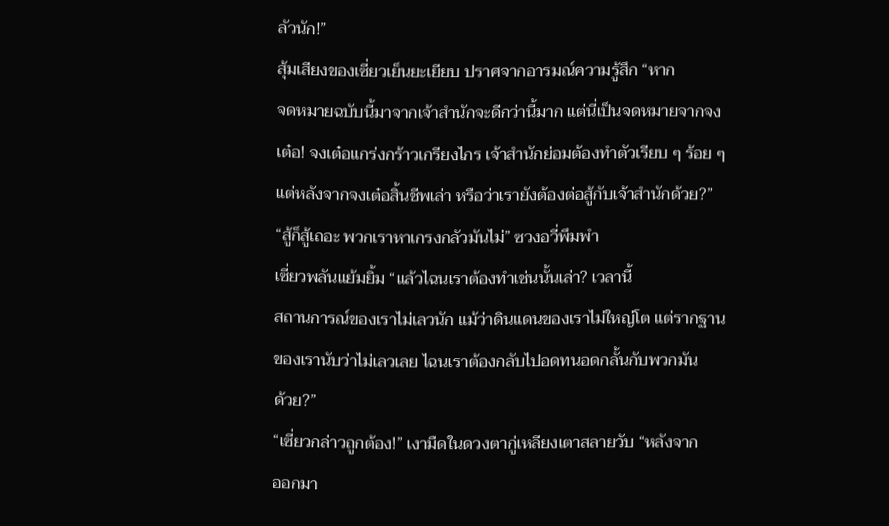ลัวนัก!”
สุ้มเสียงของเซี่ยวเย็นยะเยียบ ปราศจากอารมณ์ความรู้สึก “หาก
จดหมายฉบับนี้มาจากเจ้าสำนักจะดีกว่านี้มาก แต่นี่เป็นจดหมายจากจง
เต๋อ! จงเต๋อแกร่งกร้าวเกรียงไกร เจ้าสำนักย่อมต้องทำตัวเรียบ ๆ ร้อย ๆ
แต่หลังจากจงเต๋อสิ้นชีพเล่า หรือว่าเรายังต้องต่อสู้กับเจ้าสำนักด้วย?”
“สู้ก็สู้เถอะ พวกเราหาเกรงกลัวมันไม่” ซวงอวี่พึมพำ
เซี่ยวพลันแย้มยิ้ม “แล้วไฉนเราต้องทำเช่นนั้นเล่า? เวลานี้
สถานการณ์ของเราไม่เลวนัก แม้ว่าดินแดนของเราไม่ใหญ่โต แต่รากฐาน
ของเรานับว่าไม่เลวเลย ไฉนเราต้องกลับไปอดทนอดกลั้นกับพวกมัน
ด้วย?”
“เซี่ยวกล่าวถูกต้อง!” เงามืดในดวงตากู่เหลียงเตาสลายวับ “หลังจาก
ออกมา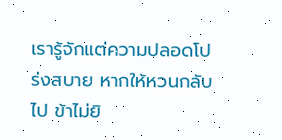เรารู้จักแต่ความปลอดโปร่งสบาย หากให้หวนกลับไป ข้าไม่ยิ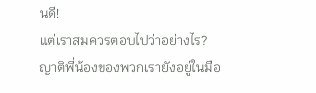นดี!
แต่เราสมควรตอบไปว่าอย่างไร? ญาติพี่น้องของพวกเรายังอยู่ในมือ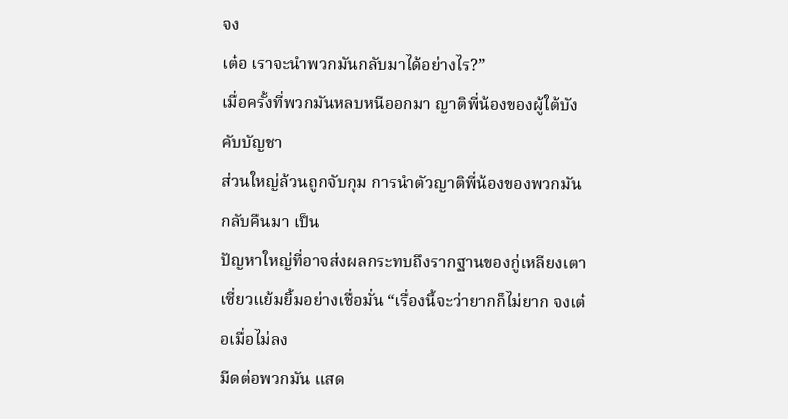จง
เต๋อ เราจะนำพวกมันกลับมาได้อย่างไร?”
เมื่อครั้งที่พวกมันหลบหนีออกมา ญาติพี่น้องของผู้ใต้บังคับบัญชา
ส่วนใหญ่ล้วนถูกจับกุม การนำตัวญาติพี่น้องของพวกมันกลับคืนมา เป็น
ปัญหาใหญ่ที่อาจส่งผลกระทบถึงรากฐานของกู่เหลียงเตา
เซี่ยวแย้มยิ้มอย่างเชื่อมั่น “เรื่องนี้จะว่ายากก็ไม่ยาก จงเต๋อเมื่อไม่ลง
มีดต่อพวกมัน แสด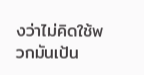งว่าไม่คิดใช้พวกมันเป้น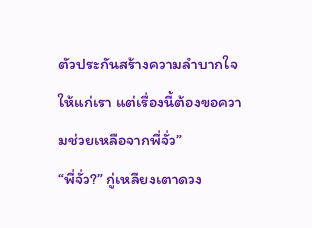ตัวประกันสร้างความลำบากใจ
ให้แก่เรา แต่เรื่องนี้ต้องขอความช่วยเหลือจากพี่จั่ว”
“พี่จั่ว?” กู่เหลียงเตาดวง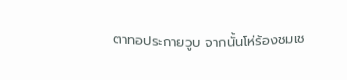ตาทอประกายวูบ จากนั้นโห่ร้องชมเช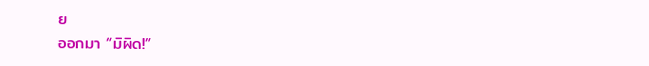ย
ออกมา “มิผิด!”